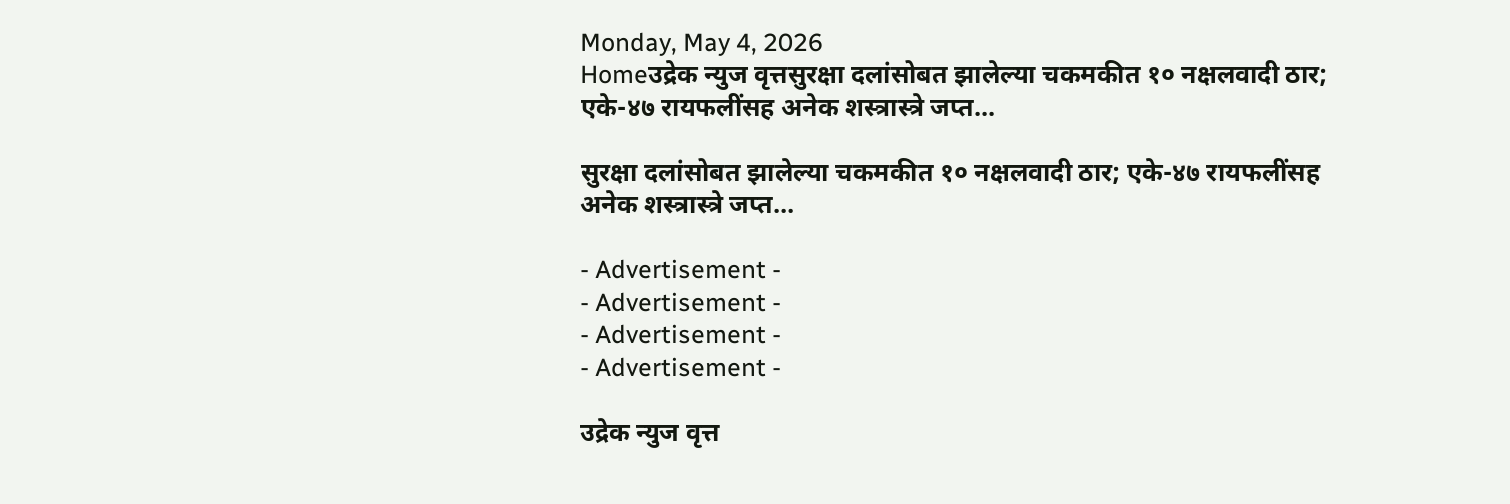Monday, May 4, 2026
Homeउद्रेक न्युज वृत्तसुरक्षा दलांसोबत झालेल्या चकमकीत १० नक्षलवादी ठार; एके-४७ रायफलींसह अनेक शस्त्रास्त्रे जप्त...

सुरक्षा दलांसोबत झालेल्या चकमकीत १० नक्षलवादी ठार; एके-४७ रायफलींसह अनेक शस्त्रास्त्रे जप्त…

- Advertisement -
- Advertisement -
- Advertisement -
- Advertisement -

उद्रेक न्युज वृत्त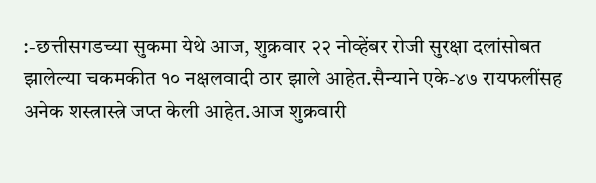:-छत्तीसगडच्या सुकमा येथे आज, शुक्रवार २२ नोव्हेंबर रोजी सुरक्षा दलांसोबत झालेल्या चकमकीत १० नक्षलवादी ठार झाले आहेत.सैन्याने एके-४७ रायफलींसह अनेक शस्त्रास्त्रे जप्त केली आहेत.आज शुक्रवारी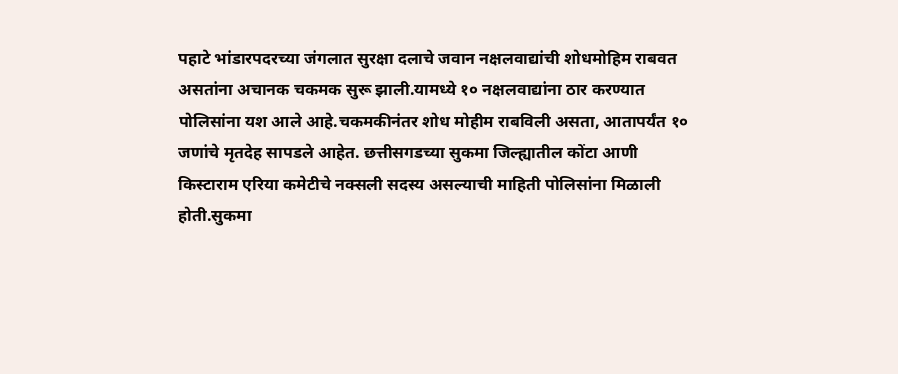पहाटे भांडारपदरच्या जंगलात सुरक्षा दलाचे जवान नक्षलवाद्यांची शोधमोहिम राबवत असतांना अचानक चकमक सुरू झाली.यामध्ये १० नक्षलवाद्यांना ठार करण्यात पोलिसांना यश आले आहे.चकमकीनंतर शोध मोहीम राबविली असता, आतापर्यंत १० जणांचे मृतदेह सापडले आहेत. छत्तीसगडच्या सुकमा जिल्ह्यातील कोंटा आणी किस्टाराम एरिया कमेटीचे नक्सली सदस्य असल्याची माहिती पोलिसांना मिळाली होती.सुकमा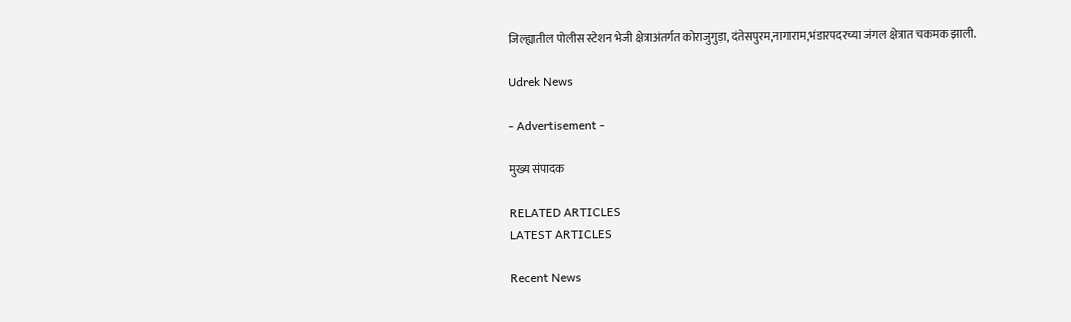जिल्ह्यातील पोलीस स्टेशन भेजी क्षेत्राअंतर्गत कोराजुगुड़ा, दंतेसपुरम,नागाराम,भंडारपदरच्या जंगल क्षेत्रात चकमक झाली.

Udrek News

- Advertisement -

मुख्य संपादक

RELATED ARTICLES
LATEST ARTICLES

Recent News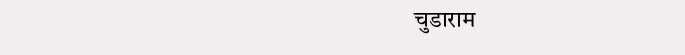चुडाराम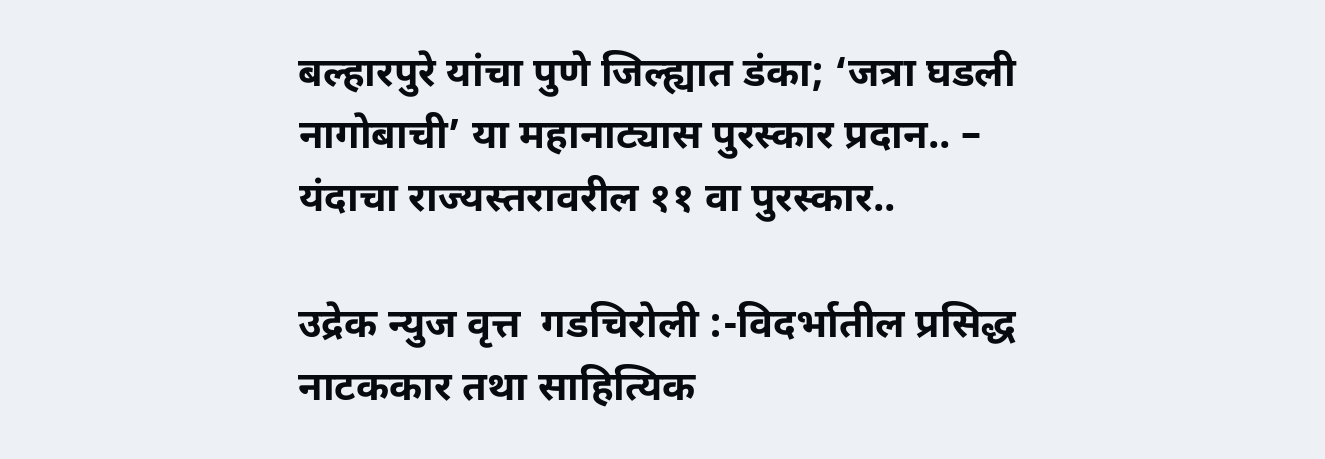बल्हारपुरे यांचा पुणे जिल्ह्यात डंका; ‘जत्रा घडली नागोबाची’ या महानाट्यास पुरस्कार प्रदान.. – यंदाचा राज्यस्तरावरील ११ वा पुरस्कार..

उद्रेक न्युज वृत्त  गडचिरोली :-विदर्भातील प्रसिद्ध नाटककार तथा साहित्यिक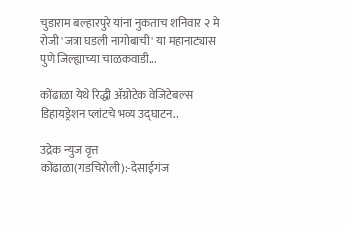चुडाराम बल्हारपुरे यांना नुकताच शनिवार २ मे रोजी 'जत्रा घडली नागोबाची' या महानाट्यास पुणे जिल्ह्याच्या चाळकवाडी...

कोंढाळा येथे रिद्धी ॲग्रोटेक वेजिटेबल्स डिहायड्रेशन प्लांटचे भव्य उद्घाटन..

उद्रेक न्युज वृत्त  कोंढाळा(गडचिरोली):-देसाईगंज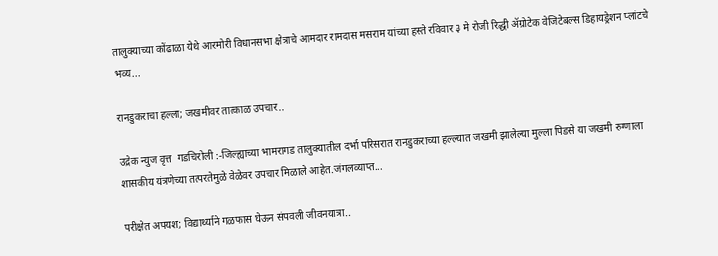तालुक्याच्या कोंढाळा येथे आरमोरी विधानसभा क्षेत्राचे आमदार रामदास मसराम यांच्या हस्ते रविवार ३ मे रोजी रिद्धी ॲग्रोटेक वेजिटेबल्स डिहायड्रेशन प्लांटचे भव्य...

रानडुकराचा हल्ला; जखमीवर तात्काळ उपचार..

उद्रेक न्युज वृत्त  गडचिरोली :-जिल्ह्याच्या भामरागड तालुक्यातील दर्भा परिसरात रानडुकराच्या हल्ल्यात जखमी झालेल्या मुल्ला पिडसे या जखमी रुग्णाला शासकीय यंत्रणेच्या तत्परतेमुळे वेळेवर उपचार मिळाले आहेत.जंगलव्याप्त...

परीक्षेत अपयश; विद्यार्थ्याने गळफास घेऊन संपवली जीवनयात्रा..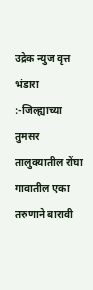उद्रेक न्युज वृत्त  भंडारा :-जिल्ह्याच्या तुमसर तालुक्यातील रोंघा गावातील एका तरुणाने बारावी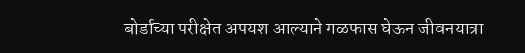बोर्डाच्या परीक्षेत अपयश आल्याने गळफास घेऊन जीवनयात्रा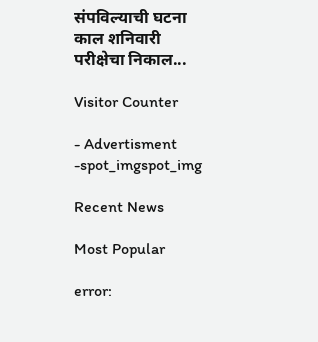संपविल्याची घटना काल शनिवारी परीक्षेचा निकाल...

Visitor Counter

- Advertisment -spot_imgspot_img

Recent News

Most Popular

error: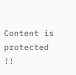Content is protected !!